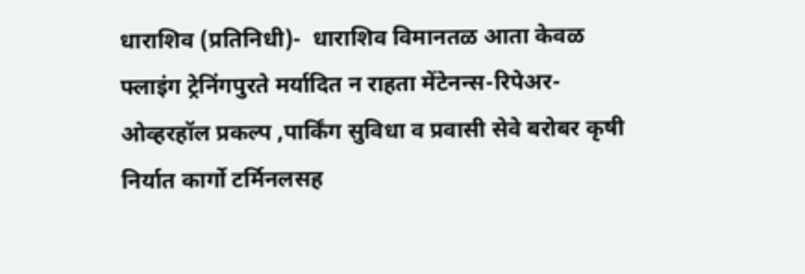धाराशिव (प्रतिनिधी)-  धाराशिव विमानतळ आता केवळ फ्लाइंग ट्रेनिंगपुरते मर्यादित न राहता मेंटेनन्स-रिपेअर-ओव्हरहॉल प्रकल्प ,पार्किंग सुविधा व प्रवासी सेवे बरोबर कृषी निर्यात कार्गो टर्मिनलसह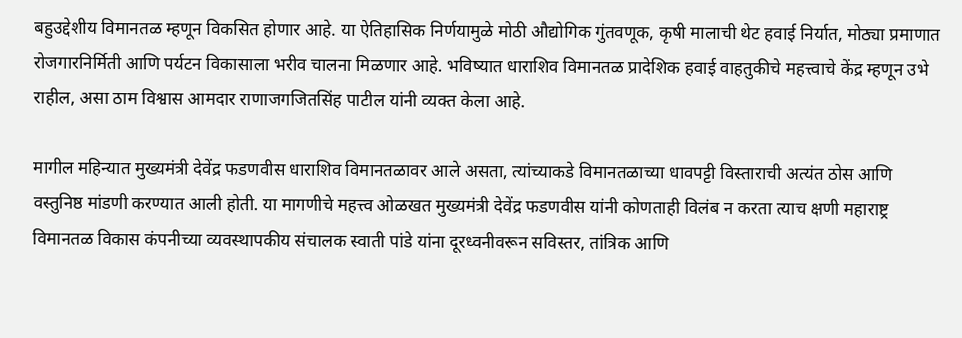बहुउद्देशीय विमानतळ म्हणून विकसित होणार आहे. या ऐतिहासिक निर्णयामुळे मोठी औद्योगिक गुंतवणूक, कृषी मालाची थेट हवाई निर्यात, मोठ्या प्रमाणात रोजगारनिर्मिती आणि पर्यटन विकासाला भरीव चालना मिळणार आहे. भविष्यात धाराशिव विमानतळ प्रादेशिक हवाई वाहतुकीचे महत्त्वाचे केंद्र म्हणून उभे राहील, असा ठाम विश्वास आमदार राणाजगजितसिंह पाटील यांनी व्यक्त केला आहे.

मागील महिन्यात मुख्यमंत्री देवेंद्र फडणवीस धाराशिव विमानतळावर आले असता, त्यांच्याकडे विमानतळाच्या धावपट्टी विस्ताराची अत्यंत ठोस आणि वस्तुनिष्ठ मांडणी करण्यात आली होती. या मागणीचे महत्त्व ओळखत मुख्यमंत्री देवेंद्र फडणवीस यांनी कोणताही विलंब न करता त्याच क्षणी महाराष्ट्र विमानतळ विकास कंपनीच्या व्यवस्थापकीय संचालक स्वाती पांडे यांना दूरध्वनीवरून सविस्तर, तांत्रिक आणि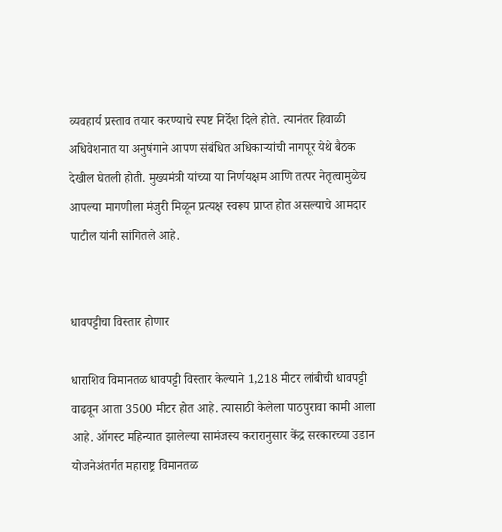व्यवहार्य प्रस्ताव तयार करण्याचे स्पष्ट निर्देश दिले होते. त्यानंतर हिवाळी अधिवेशनात या अनुषंगाने आपण संबंधित अधिकाऱ्यांची नागपूर येथे बैठक देखील घेतली होती. मुख्यमंत्री यांच्या या निर्णयक्षम आणि तत्पर नेतृत्वामुळेच आपल्या मागणीला मंजुरी मिळून प्रत्यक्ष स्वरूप प्राप्त होत असल्याचे आमदार पाटील यांनी सांगितले आहे.


धावपट्टीचा विस्तार होणार

धाराशिव विमानतळ धावपट्टी विस्तार केल्याने 1,218 मीटर लांबीची धावपट्टी वाढवून आता 3500 मीटर होत आहे. त्यासाठी केलेला पाठपुरावा कामी आला आहे. ऑगस्ट महिन्यात झालेल्या सामंजस्य करारानुसार केंद्र सरकारच्या उडान योजनेअंतर्गत महाराष्ट्र विमानतळ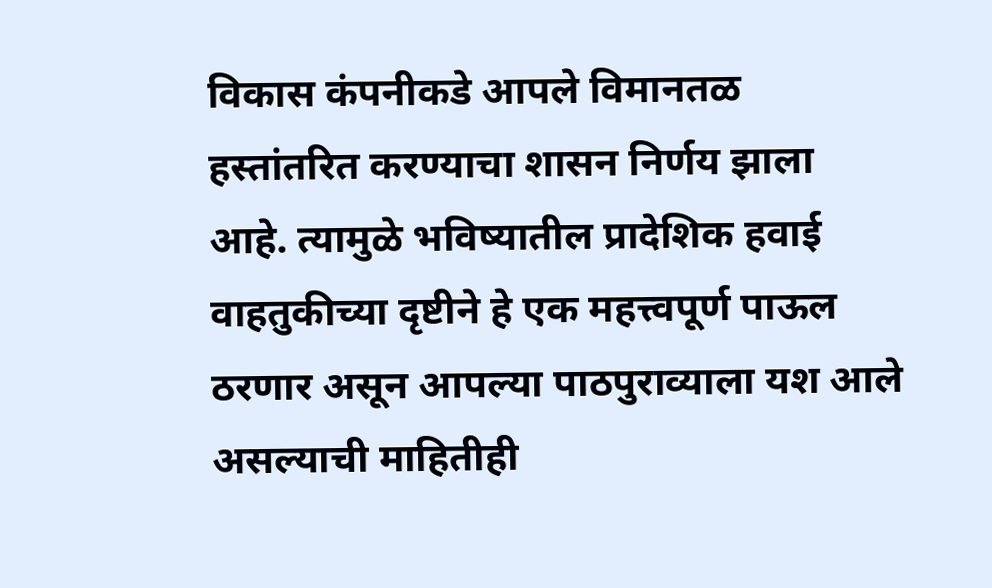विकास कंपनीकडे आपले विमानतळ हस्तांतरित करण्याचा शासन निर्णय झाला आहे. त्यामुळे भविष्यातील प्रादेशिक हवाई वाहतुकीच्या दृष्टीने हे एक महत्त्वपूर्ण पाऊल ठरणार असून आपल्या पाठपुराव्याला यश आले असल्याची माहितीही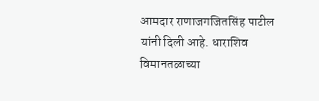आमदार राणाजगजितसिंह पाटील यांनी दिली आहे. धाराशिव विमानतळाच्या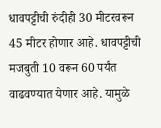धावपट्टीची रुंदीही 30 मीटरवरून 45 मीटर होणार आहे. धावपट्टीची मजबुती 10 वरून 60 पर्यंत वाढवण्यात येणार आहे. यामुळे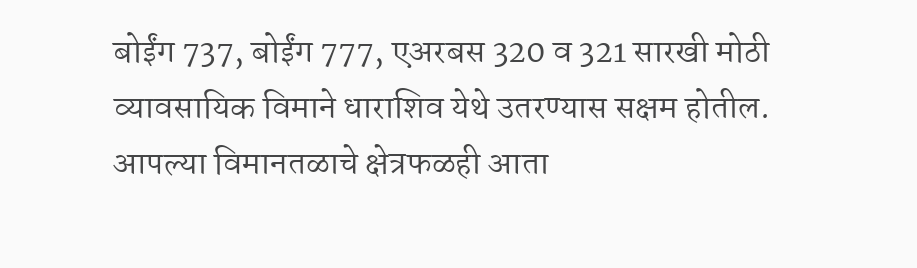बोईंग 737, बोईंग 777, एअरबस 320 व 321 सारखी मोठी व्यावसायिक विमाने धाराशिव येथे उतरण्यास सक्षम होतील. आपल्या विमानतळाचे क्षेत्रफळही आता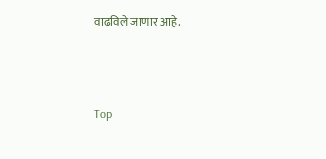वाढविले जाणार आहे.



Top